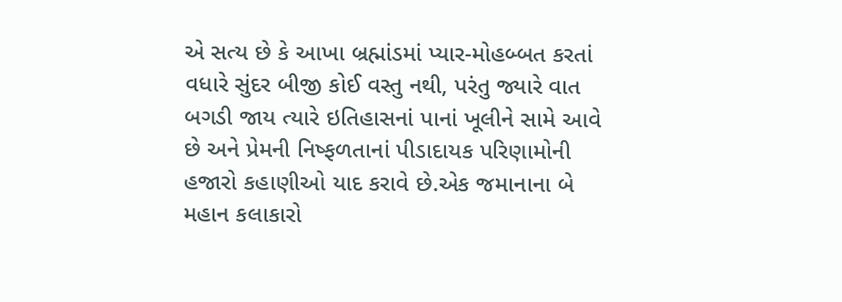એ સત્ય છે કે આખા બ્રહ્માંડમાં પ્યાર-મોહબ્બત કરતાં વધારે સુંદર બીજી કોઈ વસ્તુ નથી, પરંતુ જ્યારે વાત બગડી જાય ત્યારે ઇતિહાસનાં પાનાં ખૂલીને સામે આવે છે અને પ્રેમની નિષ્ફળતાનાં પીડાદાયક પરિણામોની હજારો કહાણીઓ યાદ કરાવે છે.એક જમાનાના બે મહાન કલાકારો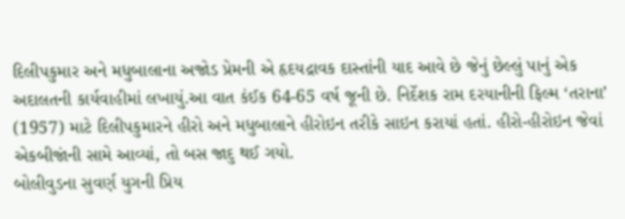દિલીપકુમાર અને મધુબાલાના અજોડ પ્રેમની એ હૃદયદ્રાવક દાસ્તાંની યાદ આવે છે જેનું છેલ્લું પાનું એક અદાલતની કાર્યવાહીમાં લખાયું.આ વાત કંઈક 64-65 વર્ષ જૂની છે. નિર્દેશક રામ દરયાનીની ફિલ્મ ‘તરાના’ (1957) માટે દિલીપકુમારને હીરો અને મધુબાલાને હીરોઇન તરીકે સાઇન કરાયાં હતાં. હીરો-હીરોઇન જેવાં એકબીજાંની સામે આવ્યાં, તો બસ જાદુ થઈ ગયો.
બોલીવુડના સુવર્ણ યુગની પ્રિય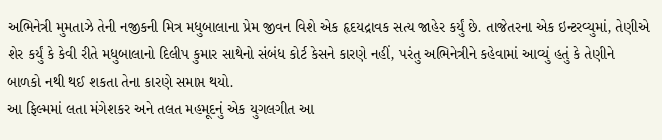અભિનેત્રી મુમતાઝે તેની નજીકની મિત્ર મધુબાલાના પ્રેમ જીવન વિશે એક હૃદયદ્રાવક સત્ય જાહેર કર્યું છે. તાજેતરના એક ઇન્ટરવ્યુમાં, તેણીએ શેર કર્યું કે કેવી રીતે મધુબાલાનો દિલીપ કુમાર સાથેનો સંબંધ કોર્ટ કેસને કારણે નહીં, પરંતુ અભિનેત્રીને કહેવામાં આવ્યું હતું કે તેણીને બાળકો નથી થઈ શકતા તેના કારણે સમાપ્ત થયો.
આ ફિલ્મમાં લતા મંગેશકર અને તલત મહમૂદનું એક યુગલગીત આ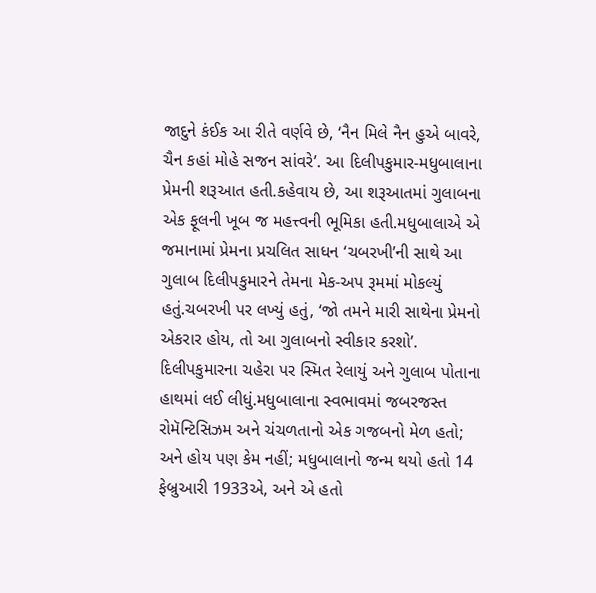જાદુને કંઈક આ રીતે વર્ણવે છે, ‘નૈન મિલે નૈન હુએ બાવરે, ચૈન કહાં મોહે સજન સાંવરે’. આ દિલીપકુમાર-મધુબાલાના પ્રેમની શરૂઆત હતી.કહેવાય છે, આ શરૂઆતમાં ગુલાબના એક ફૂલની ખૂબ જ મહત્ત્વની ભૂમિકા હતી.મધુબાલાએ એ જમાનામાં પ્રેમના પ્રચલિત સાધન ‘ચબરખી’ની સાથે આ ગુલાબ દિલીપકુમારને તેમના મેક-અપ રૂમમાં મોકલ્યું હતું.ચબરખી પર લખ્યું હતું, ‘જો તમને મારી સાથેના પ્રેમનો એકરાર હોય, તો આ ગુલાબનો સ્વીકાર કરશો’. દિલીપકુમારના ચહેરા પર સ્મિત રેલાયું અને ગુલાબ પોતાના હાથમાં લઈ લીધું.મધુબાલાના સ્વભાવમાં જબરજસ્ત રોમૅન્ટિસિઝમ અને ચંચળતાનો એક ગજબનો મેળ હતો; અને હોય પણ કેમ નહીં; મધુબાલાનો જન્મ થયો હતો 14 ફેબ્રુઆરી 1933એ, અને એ હતો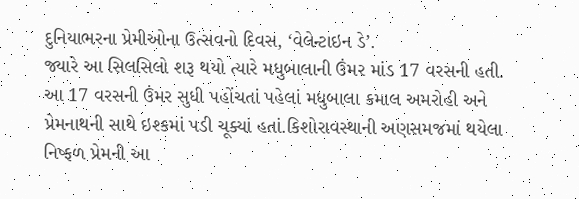દુનિયાભરના પ્રેમીઓના ઉત્સવનો દિવસ, ‘વેલેન્ટાઇન ડે’.
જ્યારે આ સિલસિલો શરૂ થયો ત્યારે મધુબાલાની ઉંમર માંડ 17 વરસની હતી. આ 17 વરસની ઉંમર સુધી પહોંચતાં પહેલાં મધુબાલા કમાલ અમરોહી અને પ્રેમનાથની સાથે ઇશ્કમાં પડી ચૂક્યાં હતાં.કિશોરાવસ્થાની અણસમજમાં થયેલા નિષ્ફળ પ્રેમની આ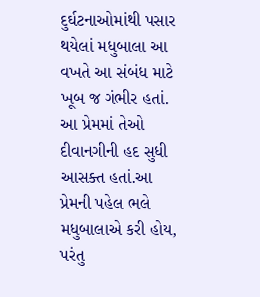દુર્ઘટનાઓમાંથી પસાર થયેલાં મધુબાલા આ વખતે આ સંબંધ માટે ખૂબ જ ગંભીર હતાં. આ પ્રેમમાં તેઓ દીવાનગીની હદ સુધી આસક્ત હતાં.આ પ્રેમની પહેલ ભલે મધુબાલાએ કરી હોય, પરંતુ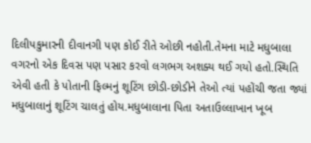દિલીપકુમારની દીવાનગી પણ કોઈ રીતે ઓછી નહોતી.તેમના માટે મધુબાલા વગરનો એક દિવસ પણ પસાર કરવો લગભગ અશક્ય થઈ ગયો હતો.સ્થિતિ એવી હતી કે પોતાની ફિલ્મનું શૂટિંગ છોડી-છોડીને તેઓ ત્યાં પહોંચી જતા જ્યાં મધુબાલાનું શૂટિંગ ચાલતું હોય.મધુબાલાના પિતા અતાઉલ્લાખાન ખૂબ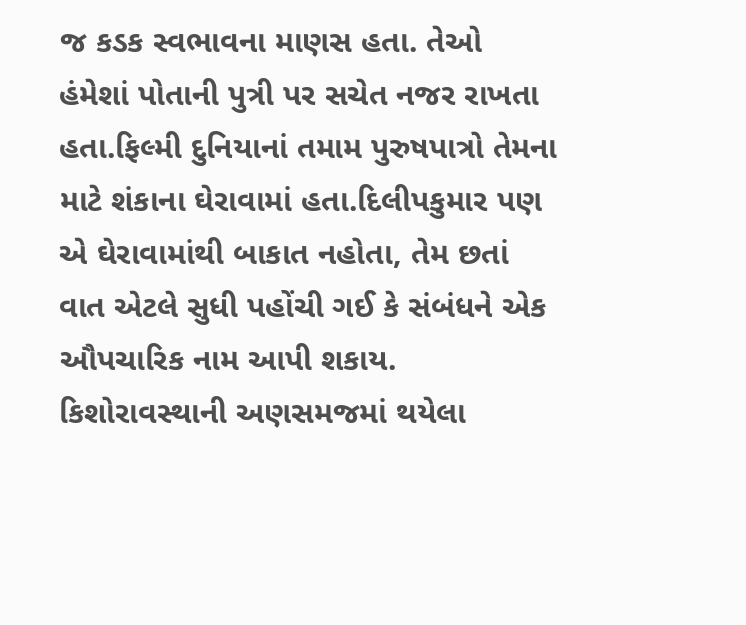જ કડક સ્વભાવના માણસ હતા. તેઓ હંમેશાં પોતાની પુત્રી પર સચેત નજર રાખતા હતા.ફિલ્મી દુનિયાનાં તમામ પુરુષપાત્રો તેમના માટે શંકાના ઘેરાવામાં હતા.દિલીપકુમાર પણ એ ઘેરાવામાંથી બાકાત નહોતા, તેમ છતાં વાત એટલે સુધી પહોંચી ગઈ કે સંબંધને એક ઔપચારિક નામ આપી શકાય.
કિશોરાવસ્થાની અણસમજમાં થયેલા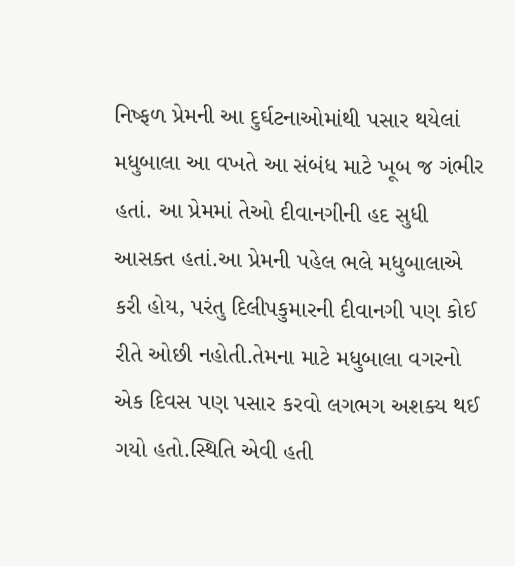નિષ્ફળ પ્રેમની આ દુર્ઘટનાઓમાંથી પસાર થયેલાં મધુબાલા આ વખતે આ સંબંધ માટે ખૂબ જ ગંભીર હતાં. આ પ્રેમમાં તેઓ દીવાનગીની હદ સુધી આસક્ત હતાં.આ પ્રેમની પહેલ ભલે મધુબાલાએ કરી હોય, પરંતુ દિલીપકુમારની દીવાનગી પણ કોઈ રીતે ઓછી નહોતી.તેમના માટે મધુબાલા વગરનો એક દિવસ પણ પસાર કરવો લગભગ અશક્ય થઈ ગયો હતો.સ્થિતિ એવી હતી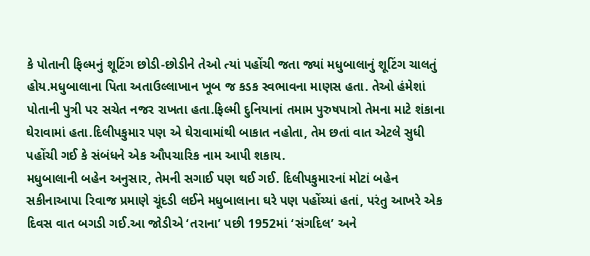કે પોતાની ફિલ્મનું શૂટિંગ છોડી-છોડીને તેઓ ત્યાં પહોંચી જતા જ્યાં મધુબાલાનું શૂટિંગ ચાલતું હોય.મધુબાલાના પિતા અતાઉલ્લાખાન ખૂબ જ કડક સ્વભાવના માણસ હતા. તેઓ હંમેશાં પોતાની પુત્રી પર સચેત નજર રાખતા હતા.ફિલ્મી દુનિયાનાં તમામ પુરુષપાત્રો તેમના માટે શંકાના ઘેરાવામાં હતા.દિલીપકુમાર પણ એ ઘેરાવામાંથી બાકાત નહોતા, તેમ છતાં વાત એટલે સુધી પહોંચી ગઈ કે સંબંધને એક ઔપચારિક નામ આપી શકાય.
મધુબાલાની બહેન અનુસાર, તેમની સગાઈ પણ થઈ ગઈ. દિલીપકુમારનાં મોટાં બહેન સકીનાઆપા રિવાજ પ્રમાણે ચૂંદડી લઈને મધુબાલાના ઘરે પણ પહોંચ્યાં હતાં, પરંતુ આખરે એક દિવસ વાત બગડી ગઈ.આ જોડીએ ‘તરાના’ પછી 1952માં ‘સંગદિલ’ અને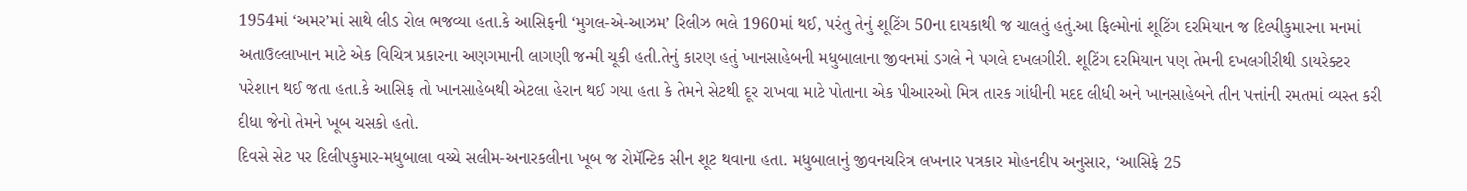1954માં ‘અમર’માં સાથે લીડ રોલ ભજવ્યા હતા.કે આસિફની ‘મુગલ-એ-આઝમ’ રિલીઝ ભલે 1960માં થઈ, પરંતુ તેનું શૂટિંગ 50ના દાયકાથી જ ચાલતું હતું.આ ફિલ્મોનાં શૂટિંગ દરમિયાન જ દિલ્પીકુમારના મનમાં અતાઉલ્લાખાન માટે એક વિચિત્ર પ્રકારના અણગમાની લાગણી જન્મી ચૂકી હતી.તેનું કારણ હતું ખાનસાહેબની મધુબાલાના જીવનમાં ડગલે ને પગલે દખલગીરી. શૂટિંગ દરમિયાન પણ તેમની દખલગીરીથી ડાયરેક્ટર પરેશાન થઈ જતા હતા.કે આસિફ તો ખાનસાહેબથી એટલા હેરાન થઈ ગયા હતા કે તેમને સેટથી દૂર રાખવા માટે પોતાના એક પીઆરઓ મિત્ર તારક ગાંધીની મદદ લીધી અને ખાનસાહેબને તીન પત્તાંની રમતમાં વ્યસ્ત કરી દીધા જેનો તેમને ખૂબ ચસકો હતો.
દિવસે સેટ પર દિલીપકુમાર-મધુબાલા વચ્ચે સલીમ-અનારકલીના ખૂબ જ રોમૅન્ટિક સીન શૂટ થવાના હતા. મધુબાલાનું જીવનચરિત્ર લખનાર પત્રકાર મોહનદીપ અનુસાર, ‘આસિફે 25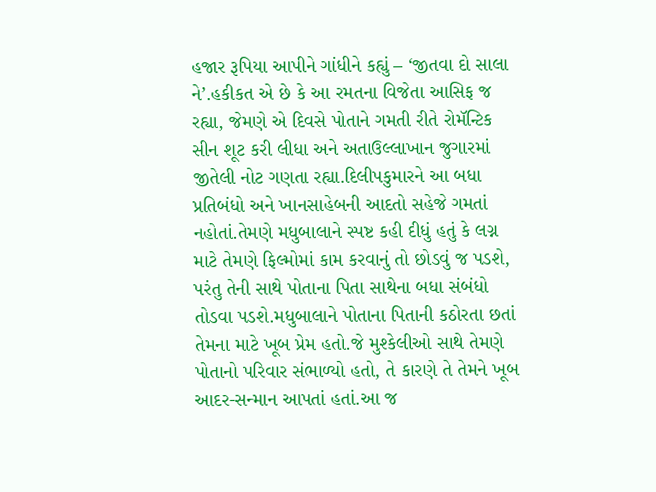હજાર રૂપિયા આપીને ગાંધીને કહ્યું – ‘જીતવા દો સાલા ને’.હકીકત એ છે કે આ રમતના વિજેતા આસિફ જ રહ્યા, જેમણે એ દિવસે પોતાને ગમતી રીતે રોમૅન્ટિક સીન શૂટ કરી લીધા અને અતાઉલ્લાખાન જુગારમાં જીતેલી નોટ ગણતા રહ્યા.દિલીપકુમારને આ બધા પ્રતિબંધો અને ખાનસાહેબની આદતો સહેજે ગમતાં નહોતાં.તેમણે મધુબાલાને સ્પષ્ટ કહી દીધું હતું કે લગ્ન માટે તેમણે ફિલ્મોમાં કામ કરવાનું તો છોડવું જ પડશે, પરંતુ તેની સાથે પોતાના પિતા સાથેના બધા સંબંધો તોડવા પડશે.મધુબાલાને પોતાના પિતાની કઠોરતા છતાં તેમના માટે ખૂબ પ્રેમ હતો.જે મુશ્કેલીઓ સાથે તેમણે પોતાનો પરિવાર સંભાળ્યો હતો, તે કારણે તે તેમને ખૂબ આદર-સન્માન આપતાં હતાં.આ જ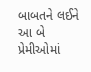બાબતને લઈને આ બે પ્રેમીઓમાં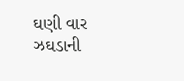ઘણી વાર ઝઘડાની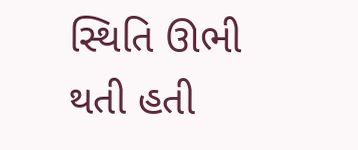સ્થિતિ ઊભી થતી હતી